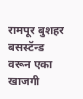रामपूर बुशहर बसस्टॅन्ड वरून एका खाजगी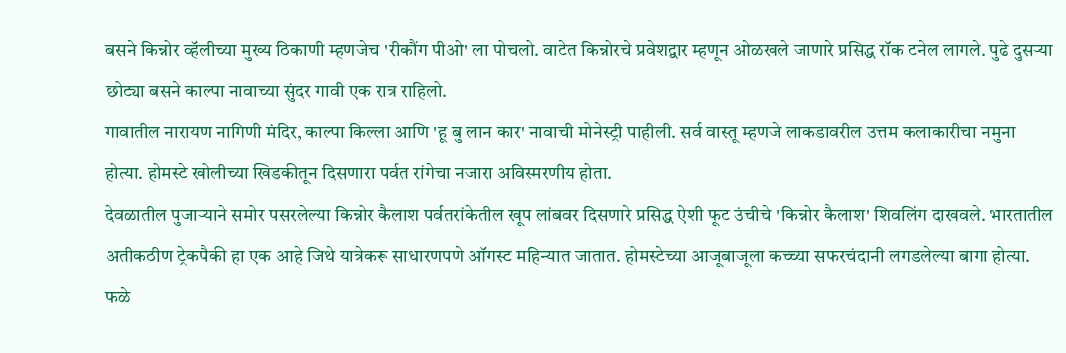बसने किन्नोर व्हॅलीच्या मुख्य ठिकाणी म्हणजेच 'रीकौंग पीओ' ला पोचलो. वाटेत किन्नोरचे प्रवेशद्वार म्हणून ओळखले जाणारे प्रसिद्ध रॉक टनेल लागले. पुढे दुसऱ्या छोट्या बसने काल्पा नावाच्या सुंदर गावी एक रात्र राहिलो.
गावातील नारायण नागिणी मंदिर, काल्पा किल्ला आणि 'हू बु लान कार' नावाची मोनेस्ट्री पाहीली. सर्व वास्तू म्हणजे लाकडावरील उत्तम कलाकारीचा नमुना होत्या. होमस्टे खोलीच्या खिडकीतून दिसणारा पर्वत रांगेचा नजारा अविस्मरणीय होता.
देवळातील पुजाऱ्याने समोर पसरलेल्या किन्नोर कैलाश पर्वतरांकेतील खूप लांबवर दिसणारे प्रसिद्ध ऐशी फूट उंचीचे 'किन्नोर कैलाश' शिवलिंग दाखवले. भारतातील अतीकठीण ट्रेकपैकी हा एक आहे जिथे यात्रेकरू साधारणपणे ऑगस्ट महिन्यात जातात. होमस्टेच्या आजूबाजूला कच्च्या सफरचंदानी लगडलेल्या बागा होत्या. फळे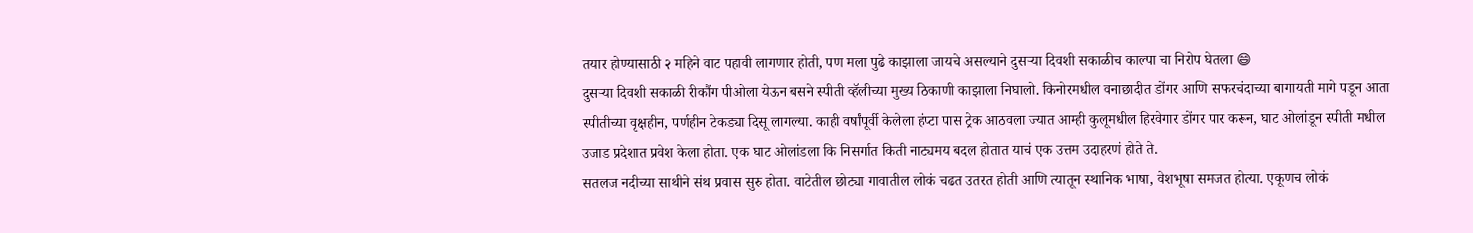तयार होण्यासाठी २ महिने वाट पहावी लागणार होती, पण मला पुढे काझाला जायचे असल्याने दुसऱ्या दिवशी सकाळीच काल्पा चा निरोप घेतला 😄
दुसऱ्या दिवशी सकाळी रीकौंग पीओला येऊन बसने स्पीती व्हॅलीच्या मुख्य ठिकाणी काझाला निघालो. किनोरमधील वनाछादीत डोंगर आणि सफरचंदाच्या बागायती मागे पडून आता स्पीतीच्या वृक्षहीन, पर्णहीन टेकड्या दिसू लागल्या. काही वर्षांपूर्वी केलेला हंप्टा पास ट्रेक आठवला ज्यात आम्ही कुलूमधील हिरवेगार डोंगर पार करून, घाट ओलांडून स्पीती मधील उजाड प्रदेशात प्रवेश केला होता. एक घाट ओलांडला कि निसर्गात किती नाट्यमय बदल होतात याचं एक उत्तम उदाहरणं होते ते.
सतलज नदीच्या साथीने संथ प्रवास सुरु होता. वाटेतील छोट्या गावातील लोकं चढत उतरत होती आणि त्यातून स्थानिक भाषा, वेशभूषा समजत होत्या. एकूणच लोकं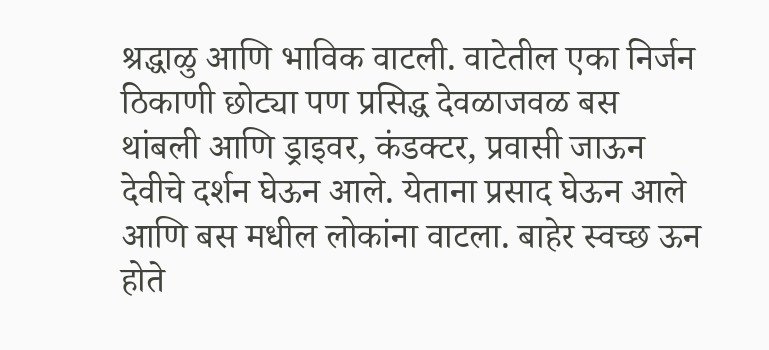श्रद्धाळु आणि भाविक वाटली. वाटेतील एका निर्जन ठिकाणी छोट्या पण प्रसिद्ध देवळाजवळ बस थांबली आणि ड्राइवर, कंडक्टर, प्रवासी जाऊन देवीचे दर्शन घेऊन आले. येताना प्रसाद घेऊन आले आणि बस मधील लोकांना वाटला. बाहेर स्वच्छ ऊन होते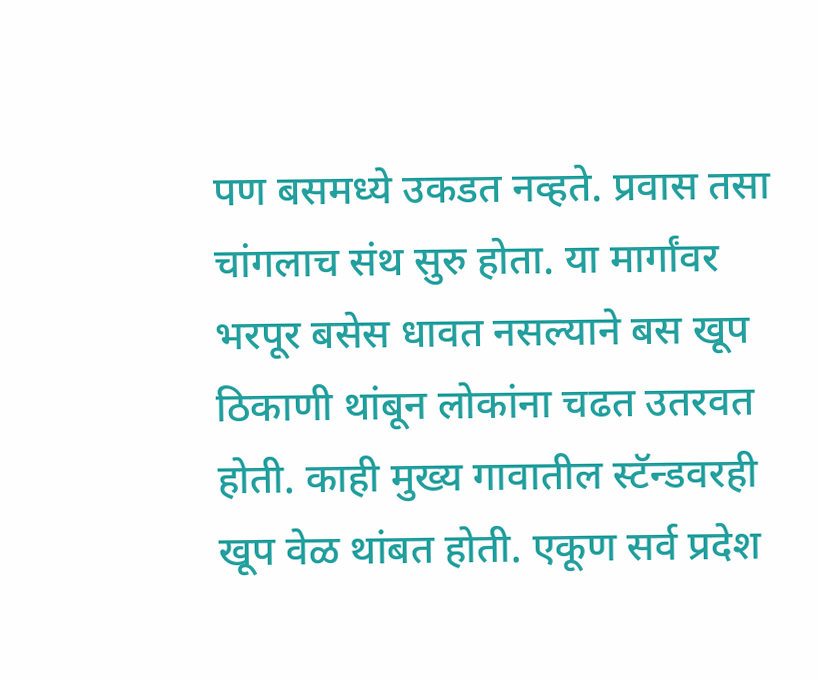पण बसमध्ये उकडत नव्हते. प्रवास तसा चांगलाच संथ सुरु होता. या मार्गांवर भरपूर बसेस धावत नसल्याने बस खूप ठिकाणी थांबून लोकांना चढत उतरवत होती. काही मुख्य गावातील स्टॅन्डवरही खूप वेळ थांबत होती. एकूण सर्व प्रदेश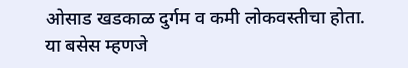ओसाड खडकाळ दुर्गम व कमी लोकवस्तीचा होता. या बसेस म्हणजे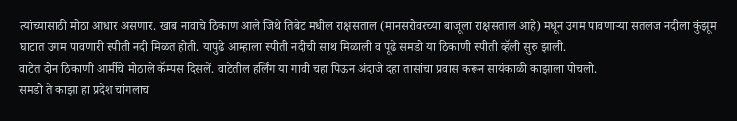त्यांच्यासाठी मोठा आधार असणार. खाब नावाचे ठिकाण आले जिथे तिबेट मधील राक्षसताल (मानसरोवरच्या बाजूला राक्षसताल आहे) मधून उगम पावणाऱ्या सतलज नदीला कुंझूम घाटात उगम पावणारी स्पीती नदी मिळत होती. यापुढे आम्हाला स्पीती नदीची साथ मिळाली व पूढे समडो या ठिकाणी स्पीती व्हॅली सुरु झाली.
वाटेत दोन ठिकाणी आर्मीचे मोठाले कॅम्पस दिसलें. वाटेतील हर्लिंग या गावी चहा पिऊन अंदाजे दहा तासांचा प्रवास करून सायंकाळी काझाला पोचलो.
समडो ते काझा हा प्रदेश चांगलाच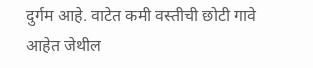दुर्गम आहे. वाटेत कमी वस्तीची छोटी गावे आहेत जेथील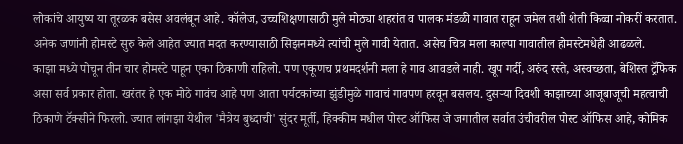लोकांचे आयुष्य या तूरळक बसेस अवलंबून आहे. कॉलेज, उच्चशिक्षणासाठी मुले मोठ्या शहरांत व पालक मंडळी गावात राहून जमेल तशी शेती किव्वा नोकरीं करतात. अनेक जणांनी होमस्टे सुरु केले आहेत ज्यात मदत करण्यासाठी सिझनमध्ये त्यांची मुले गावी येतात. असेच चित्र मला काल्पा गावातील होमस्टेमधेही आढळले.
काझा मध्ये पोचून तीन चार होमस्टे पाहून एका ठिकाणी राहिलो. पण एकूणच प्रथमदर्शनी मला हे गाव आवडले नाही. खूप गर्दी, अरुंद रस्ते, अस्वच्छता, बेशिस्त ट्रॅफिक असा सर्व प्रकार होता. खरंतर हे एक मोठे गावंच आहे पण आता पर्यटकांच्या झुंडीमुळे गावाचं गावपण हरवून बसलय. दुसऱ्या दिवशी काझाच्या आजूबाजूची महत्वाची ठिकाणे टॅक्सीने फिरलो. ज्यात लांगझा येथील 'मैत्रेय बुध्दाची' सुंदर मूर्ती, हिक्कीम मधील पोस्ट ऑफिस जे जगातील सर्वात उंचीवरील पोस्ट ऑफिस आहे, कोमिक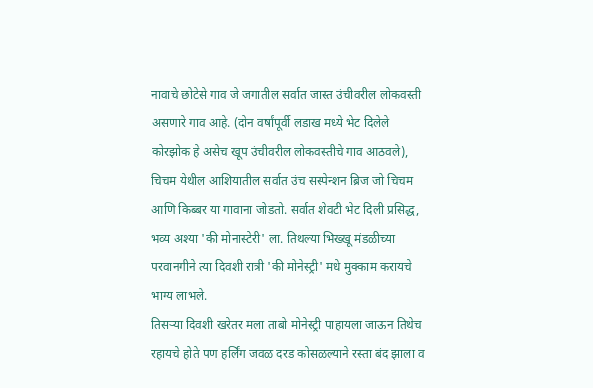नावाचे छोटेसे गाव जे जगातील सर्वात जास्त उंचीवरील लोकवस्ती असणारे गाव आहे. (दोन वर्षांपूर्वी लडाख मध्ये भेट दिलेले कोरझोक हे असेच खूप उंचीवरील लोकवस्तीचे गाव आठवले), चिचम येथील आशियातील सर्वात उंच सस्पेन्शन ब्रिज जो चिचम आणि किब्बर या गावाना जोडतो. सर्वात शेवटी भेट दिली प्रसिद्ध, भव्य अश्या 'की मोनास्टेरी' ला. तिथल्या भिख्खू मंडळीच्या परवानगीने त्या दिवशी रात्री 'की मोनेस्ट्री' मधे मुक्काम करायचे भाग्य लाभले.
तिसऱ्या दिवशी खरेतर मला ताबो मोनेस्ट्री पाहायला जाऊन तिथेच रहायचे होते पण हर्लिंग जवळ दरड कोसळल्याने रस्ता बंद झाला व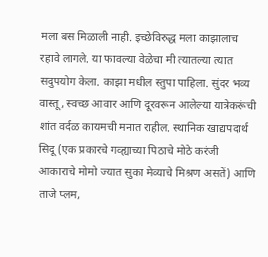मला बस मिळाली नाही. इच्छेविरुद्ध मला काझालाच रहावे लागले. या फावल्या वेळेचा मी त्यातल्या त्यात सदुपयोग केला. काझा मधील स्तुपा पाहिला. सुंदर भव्य वास्तू, स्वच्छ आवार आणि दूरवरून आलेल्या यात्रेकरूंची शांत वर्दळ कायमची मनात राहील. स्थानिक खाद्यपदार्थ सिदू (एक प्रकारचे गव्ह्याच्या पिठाचे मोठे करंजी आकाराचे मोमो ज्यात सुका मेव्याचे मिश्रण असतें) आणि ताजे प्लम,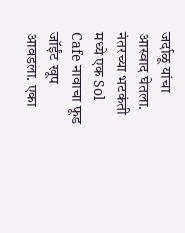जर्दाळू यांचा आस्वाद घेतला.
नंतरच्या भटकंती मध्ये एक Sol Cafe नावाचा फूड जॉईंट खूप आवडला. एका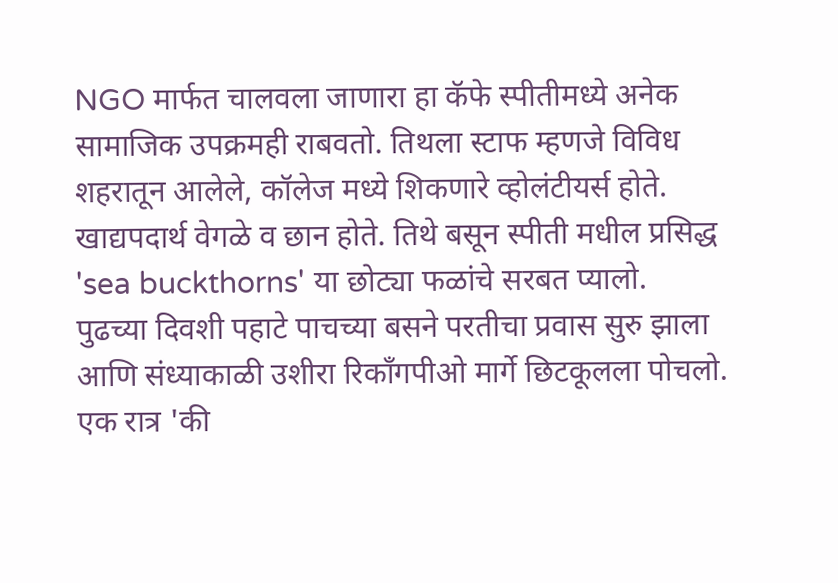NGO मार्फत चालवला जाणारा हा कॅफे स्पीतीमध्ये अनेक सामाजिक उपक्रमही राबवतो. तिथला स्टाफ म्हणजे विविध शहरातून आलेले, कॉलेज मध्ये शिकणारे व्होलंटीयर्स होते. खाद्यपदार्थ वेगळे व छान होते. तिथे बसून स्पीती मधील प्रसिद्ध 'sea buckthorns' या छोट्या फळांचे सरबत प्यालो.
पुढच्या दिवशी पहाटे पाचच्या बसने परतीचा प्रवास सुरु झाला आणि संध्याकाळी उशीरा रिकाँगपीओ मार्गे छिटकूलला पोचलो.
एक रात्र 'की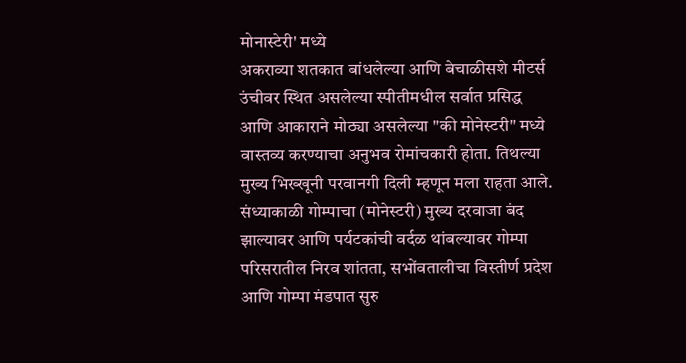मोनास्टेरी' मध्ये
अकराव्या शतकात बांधलेल्या आणि बेचाळीसशे मीटर्स उंचीवर स्थित असलेल्या स्पीतीमधील सर्वात प्रसिद्ध आणि आकाराने मोठ्या असलेल्या "की मोनेस्टरी" मध्ये वास्तव्य करण्याचा अनुभव रोमांचकारी होता. तिथल्या मुख्य भिख्खूनी परवानगी दिली म्हणून मला राहता आले. संध्याकाळी गोम्पाचा (मोनेस्टरी) मुख्य दरवाजा बंद झाल्यावर आणि पर्यटकांची वर्दळ थांबल्यावर गोम्पा परिसरातील निरव शांतता, सभोंवतालीचा विस्तीर्ण प्रदेश आणि गोम्पा मंडपात सुरु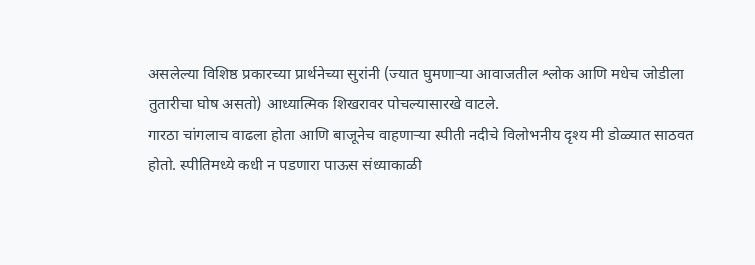असलेल्या विशिष्ठ प्रकारच्या प्रार्थनेच्या सुरांनी (ज्यात घुमणाऱ्या आवाजतील श्लोक आणि मधेच जोडीला तुतारीचा घोष असतो) आध्यात्मिक शिखरावर पोचल्यासारखे वाटले.
गारठा चांगलाच वाढला होता आणि बाजूनेच वाहणाऱ्या स्पीती नदीचे विलोभनीय दृश्य मी डोळ्यात साठवत होतो. स्पीतिमध्ये कधी न पडणारा पाऊस संध्याकाळी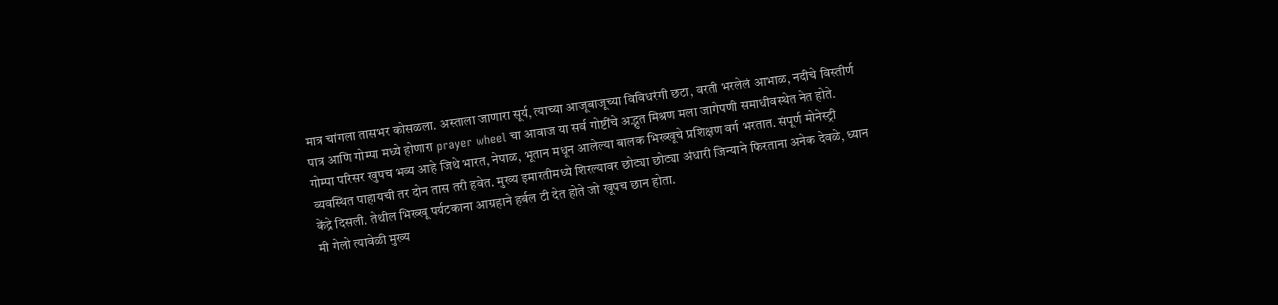मात्र चांगला तासभर कोसळला. अस्ताला जाणारा सूर्य, त्याच्या आजूबाजूच्या विविधरंगी छटा, वरती भरलेलं आभाळ, नदीचे विस्तीर्ण पात्र आणि गोम्पा मध्ये होणारा prayer wheel चा आवाज या सर्व गोष्टींचे अद्भुत मिश्रण मला जागेपणी समाधीवस्थेत नेत होते.
गोम्पा परिसर खुपच भव्य आहे जिथे भारत, नेपाळ, भूतान मधून आलेल्या बालक भिख्खूचे प्रशिक्षण वर्ग भरतात. संपूर्ण मोनेस्ट्री व्यवस्थित पाहायची तर दोन तास तरी हवेत. मुख्य इमारतीमध्ये शिरल्यावर छोट्या छोट्या अंधारी जिन्याने फिरताना अनेक देवळे, ध्यान केंद्रे दिसली. तेथील भिख्खू पर्यटकाना आग्रहाने हर्बल टी देत होते जो खूपच छान होता.
मी गेलो त्यावेळी मुख्य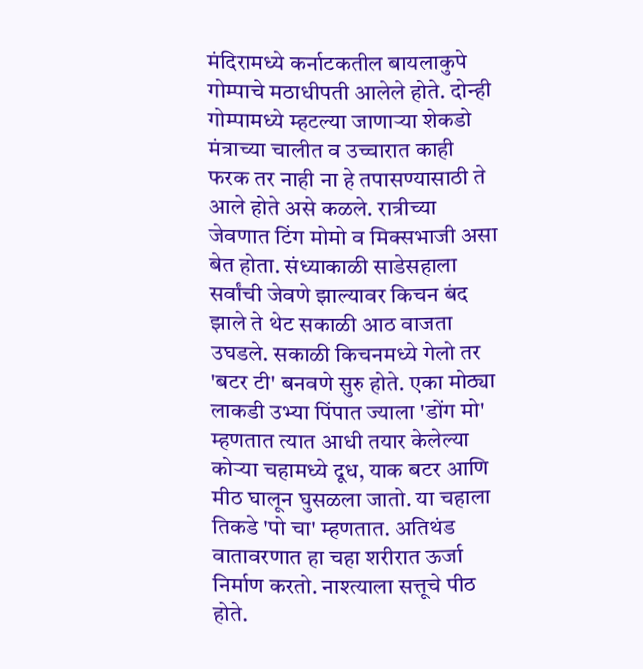मंदिरामध्ये कर्नाटकतील बायलाकुपे गोम्पाचे मठाधीपती आलेले होते. दोन्ही गोम्पामध्ये म्हटल्या जाणाऱ्या शेकडो मंत्राच्या चालीत व उच्चारात काही फरक तर नाही ना हे तपासण्यासाठी ते आले होते असे कळले. रात्रीच्या जेवणात टिंग मोमो व मिक्सभाजी असा बेत होता. संध्याकाळी साडेसहाला सर्वांची जेवणे झाल्यावर किचन बंद झाले ते थेट सकाळी आठ वाजता उघडले. सकाळी किचनमध्ये गेलो तर 'बटर टी' बनवणे सुरु होते. एका मोठ्या लाकडी उभ्या पिंपात ज्याला 'डोंग मो' म्हणतात त्यात आधी तयार केलेल्या कोऱ्या चहामध्ये दूध, याक बटर आणि मीठ घालून घुसळला जातो. या चहाला तिकडे 'पो चा' म्हणतात. अतिथंड वातावरणात हा चहा शरीरात ऊर्जा निर्माण करतो. नाश्त्याला सत्तूचे पीठ होते.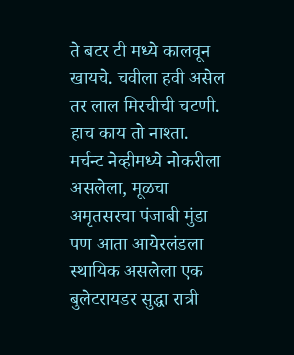ते बटर टी मध्ये कालवून खायचे. चवीला हवी असेल तर लाल मिरचीची चटणी. हाच काय तो नाश्ता. मर्चन्ट नेव्हीमध्ये नोकरीला असलेला, मूळचा अमृतसरचा पंजाबी मुंडा पण आता आयेरलंडला स्थायिक असलेला एक बुलेटरायडर सुद्धा रात्री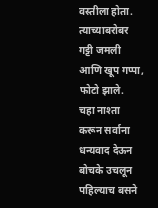वस्तीला होता. त्याच्याबरोबर गट्टी जमली आणि खूप गप्पा, फोटो झाले.
चहा नाश्ता करून सर्वाना धन्यवाद देऊन बोचके उचलून पहिल्याच बसने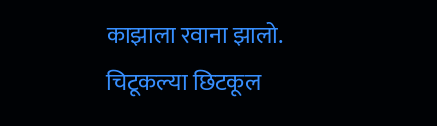काझाला रवाना झालो.
चिटूकल्या छिटकूल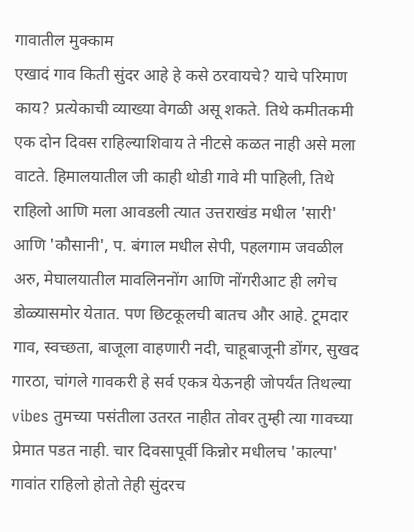गावातील मुक्काम
एखादं गाव किती सुंदर आहे हे कसे ठरवायचे? याचे परिमाण काय? प्रत्येकाची व्याख्या वेगळी असू शकते. तिथे कमीतकमी एक दोन दिवस राहिल्याशिवाय ते नीटसे कळत नाही असे मला वाटते. हिमालयातील जी काही थोडी गावे मी पाहिली, तिथे राहिलो आणि मला आवडली त्यात उत्तराखंड मधील 'सारी' आणि 'कौसानी', प. बंगाल मधील सेपी, पहलगाम जवळील अरु, मेघालयातील मावलिननोंग आणि नोंगरीआट ही लगेच डोळ्यासमोर येतात. पण छिटकूलची बातच और आहे. टूमदार गाव, स्वच्छता, बाजूला वाहणारी नदी, चाहूबाजूनी डोंगर, सुखद गारठा, चांगले गावकरी हे सर्व एकत्र येऊनही जोपर्यंत तिथल्या vibes तुमच्या पसंतीला उतरत नाहीत तोवर तुम्ही त्या गावच्या प्रेमात पडत नाही. चार दिवसापूर्वी किन्नोर मधीलच 'काल्पा' गावांत राहिलो होतो तेही सुंदरच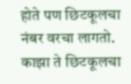होते पण छिटकूलचा नंबर वरचा लागतो.
काझा ते छिटकूलचा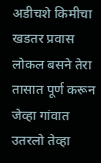अडीचशे किमीचा खडतर प्रवास लोकल बसने तेरा तासात पूर्ण करून जेव्हा गांवात उतरलो तेव्हा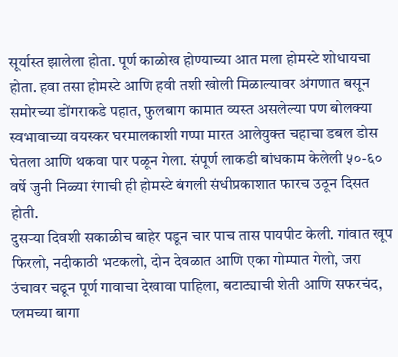सूर्यास्त झालेला होता. पूर्ण काळोख होण्याच्या आत मला होमस्टे शोधायचा होता. हवा तसा होमस्टे आणि हवी तशी खोली मिळाल्यावर अंगणात बसून समोरच्या डोंगराकडे पहात, फुलबाग कामात व्यस्त असलेल्या पण बोलक्या स्वभावाच्या वयस्कर घरमालकाशी गप्पा मारत आलेयुक्त चहाचा डबल डोस घेतला आणि थकवा पार पळून गेला. संपूर्ण लाकडी बांधकाम केलेली ५०-६० वर्षे जुनी निळ्या रंगाची ही होमस्टे बंगली संधीप्रकाशात फारच उठून दिसत होती.
दुसऱ्या दिवशी सकाळीच बाहेर पडून चार पाच तास पायपीट केली. गांवात खूप फिरलो, नदीकाठी भटकलो, दोन देवळात आणि एका गोम्पात गेलो, जरा उंचावर चढून पूर्ण गावाचा देखावा पाहिला, बटाट्याची शेती आणि सफरचंद, प्लमच्या बागा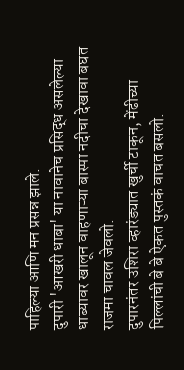पाहिल्या आणि मन प्रसन्न झाले.
दुपारी 'आखरी धाबा' या नावानेच प्रसिद्ध असलेल्या धाब्यावर खालून वाहणाऱ्या बास्पा नदीचा देखावा बघत राजमा चावल जेवलो.
दुपारनंतर उशिरा व्हारंड्यात खुर्ची टाकून, मेंढीच्या पिल्लांची बे बे ऐकत पुस्तकं वाचत बसलो.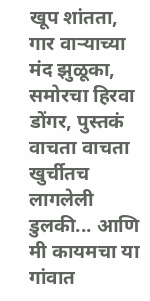खूप शांतता, गार वाऱ्याच्या मंद झुळूका, समोरचा हिरवा डोंगर, पुस्तकं वाचता वाचता खुर्चीतच लागलेली डुलकी... आणि मी कायमचा या गांवात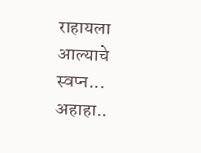राहायला आल्याचे स्वप्न... अहाहा..